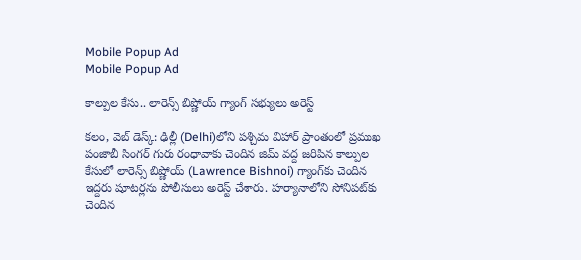Mobile Popup Ad
Mobile Popup Ad

కాల్పుల కేసు.. లారెన్స్ బిష్ణోయ్ గ్యాంగ్ స‌భ్యులు అరెస్ట్‌

క‌లం, వెబ్ డెస్క్: ఢిల్లీ (Delhi)లోని ప‌శ్చిమ విహార్ ప్రాంతంలో ప్ర‌ముఖ పంజాబీ సింగ‌ర్ గురు రంధావాకు చెందిన జిమ్ వ‌ద్ద జ‌రిపిన కాల్పుల కేసులో లారెన్స్ బిష్ణోయ్ (Lawrence Bishnoi) గ్యాంగ్‌కు చెందిన ఇద్ద‌రు షూట‌ర్ల‌ను పోలీసులు అరెస్ట్ చేశారు. హర్యానాలోని సోనిపట్‌కు చెందిన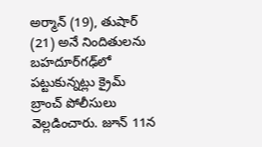అర్మాన్ (19), తుషార్ (21) అనే నిందితులను బహదూర్‌గఢ్‌లో పట్టుకున్నట్లు క్రైమ్ బ్రాంచ్ పోలీసులు వెల్లడించారు. జూన్ 11న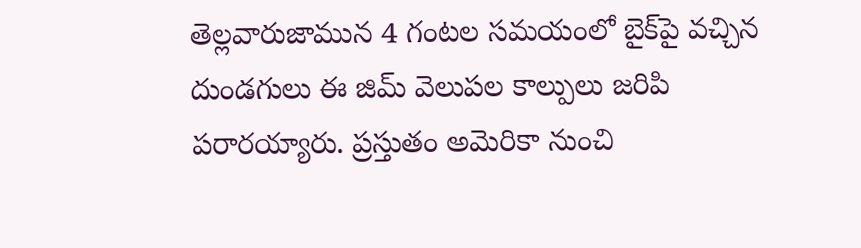తెల్లవారుజామున 4 గంటల సమయంలో బైక్‌పై వచ్చిన దుండగులు ఈ జిమ్ వెలుపల కాల్పులు జరిపి పరారయ్యారు. ప్రస్తుతం అమెరికా నుంచి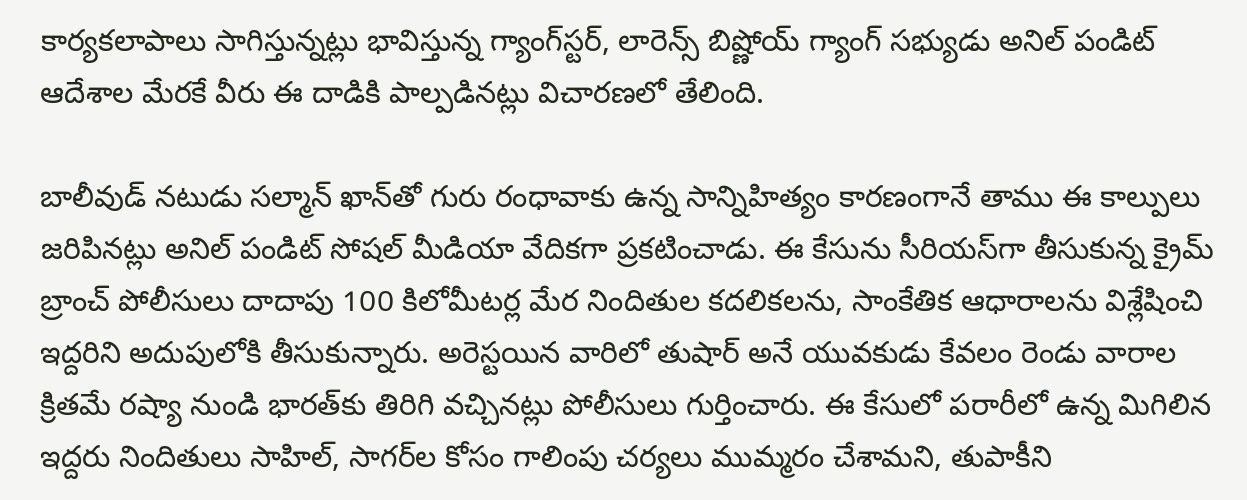కార్యకలాపాలు సాగిస్తున్నట్లు భావిస్తున్న‌ గ్యాంగ్‌స్టర్, లారెన్స్ బిష్ణోయ్ గ్యాంగ్ సభ్యుడు అనిల్ పండిట్ ఆదేశాల మేరకే వీరు ఈ దాడికి పాల్పడినట్లు విచారణలో తేలింది.

బాలీవుడ్ నటుడు సల్మాన్ ఖాన్‌తో గురు రంధావాకు ఉన్న సాన్నిహిత్యం కారణంగానే తాము ఈ కాల్పులు జరిపినట్లు అనిల్ పండిట్ సోషల్ మీడియా వేదికగా ప్రకటించాడు. ఈ కేసును సీరియస్‌గా తీసుకున్న క్రైమ్ బ్రాంచ్ పోలీసులు దాదాపు 100 కిలోమీటర్ల మేర నిందితుల కదలికలను, సాంకేతిక ఆధారాలను విశ్లేషించి ఇద్దరిని అదుపులోకి తీసుకున్నారు. అరెస్టయిన వారిలో తుషార్ అనే యువకుడు కేవలం రెండు వారాల క్రితమే రష్యా నుండి భారత్‌కు తిరిగి వచ్చినట్లు పోలీసులు గుర్తించారు. ఈ కేసులో పరారీలో ఉన్న మిగిలిన ఇద్దరు నిందితులు సాహిల్, సాగర్‌ల కోసం గాలింపు చర్యలు ముమ్మరం చేశామని, తుపాకీని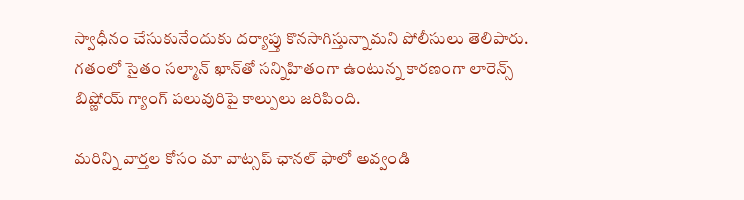స్వాధీనం చేసుకునేందుకు దర్యాప్తు కొనసాగిస్తున్నామని పోలీసులు తెలిపారు. గ‌తంలో సైతం స‌ల్మాన్ ఖాన్‌తో స‌న్నిహితంగా ఉంటున్న కార‌ణంగా లారెన్స్ బిష్ణోయ్ గ్యాంగ్ ప‌లువురిపై కాల్పులు జ‌రిపింది.

మ‌రిన్ని వార్త‌ల కోసం మా వాట్స‌ప్ ఛాన‌ల్ ఫాలో అవ్వండి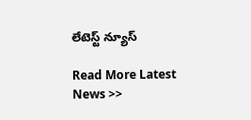లేటెస్ట్ న్యూస్‌

Read More Latest News >>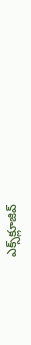ఎక్స్‌క్లూజివ్‌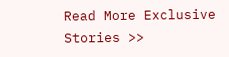Read More Exclusive Stories >>